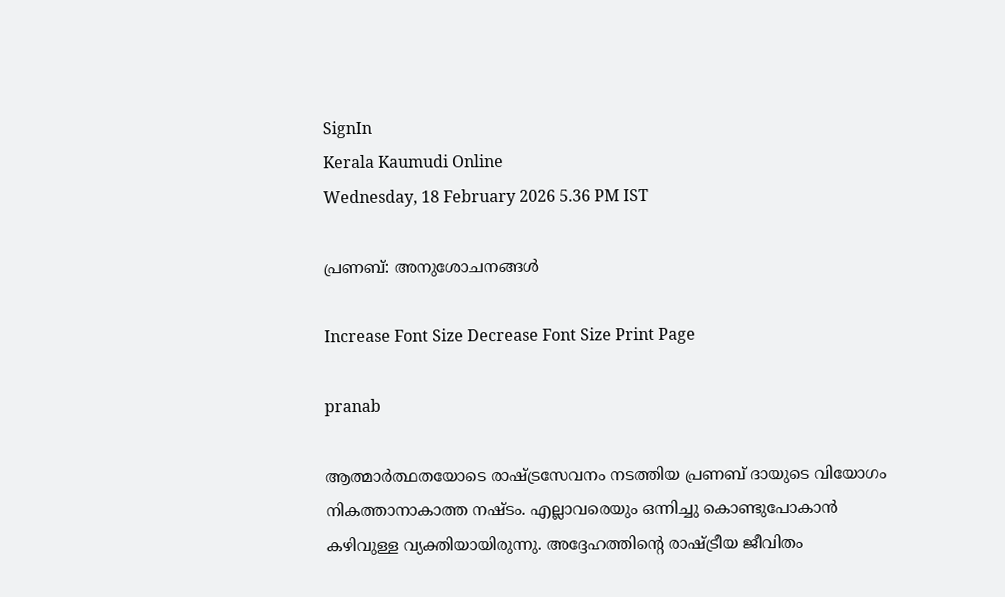SignIn
Kerala Kaumudi Online
Wednesday, 18 February 2026 5.36 PM IST

പ്രണബ്: അനുശോചനങ്ങൾ

Increase Font Size Decrease Font Size Print Page

pranab

ആത്മാർത്ഥതയോടെ രാഷ്‌‌ട്രസേവനം നടത്തിയ പ്രണബ് ദായുടെ വിയോഗം നികത്താനാകാത്ത നഷ്‌ടം. എല്ലാവരെയും ഒന്നിച്ചു കൊണ്ടുപോകാൻ കഴിവുള്ള വ്യക്തിയായിരുന്നു. അദ്ദേഹത്തിന്റെ രാഷ്‌ട്രീയ ജീവിതം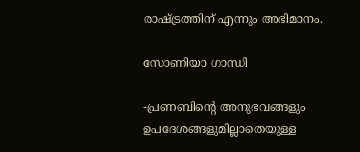രാഷ്‌ട്രത്തിന് എന്നും അഭിമാനം.

സോണിയാ ഗാന്ധി

-പ്രണബിന്റെ അനുഭവങ്ങളും ഉപദേശങ്ങളുമില്ലാതെയുള്ള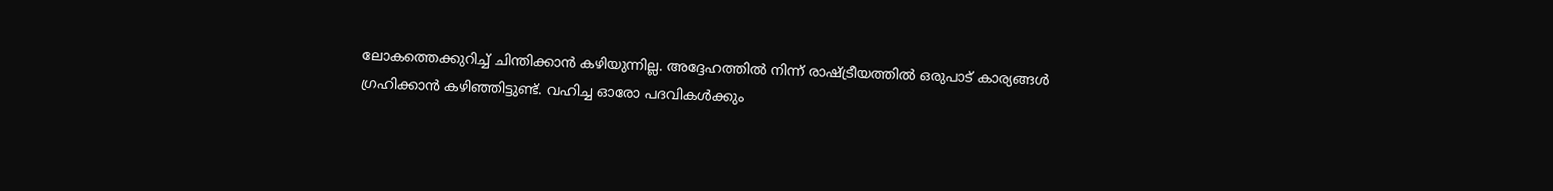ലോകത്തെക്കുറിച്ച് ചിന്തിക്കാൻ കഴിയുന്നില്ല. അദ്ദേഹത്തിൽ നിന്ന് രാഷ്‌ട്രീയത്തിൽ ഒരുപാട് കാര്യങ്ങൾ ഗ്രഹിക്കാൻ കഴിഞ്ഞിട്ടുണ്ട്. വഹിച്ച ഓരോ പദവികൾക്കും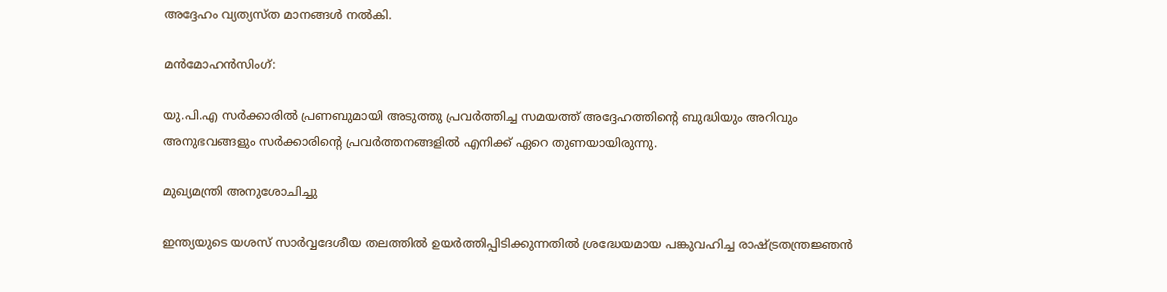അദ്ദേഹം വ്യത്യസ്‌ത മാനങ്ങൾ നൽകി.

മൻമോഹൻസിംഗ്:

യു.പി.എ സർക്കാരിൽ പ്രണബുമായി അടുത്തു പ്രവർത്തിച്ച സമയത്ത് അദ്ദേഹത്തിന്റെ ബുദ്ധിയും അറിവും അനുഭവങ്ങളും സർക്കാരിന്റെ പ്രവർത്തനങ്ങളിൽ എനിക്ക് ഏറെ തുണയായിരുന്നു.

മുഖ്യമന്ത്രി അനുശോചിച്ചു

ഇന്ത്യയുടെ യശസ് സാർവ്വദേശീയ തലത്തിൽ ഉയർത്തിപ്പിടിക്കുന്നതിൽ ശ്രദ്ധേയമായ പങ്കുവഹിച്ച രാഷ്ട്രതന്ത്രജ്ഞൻ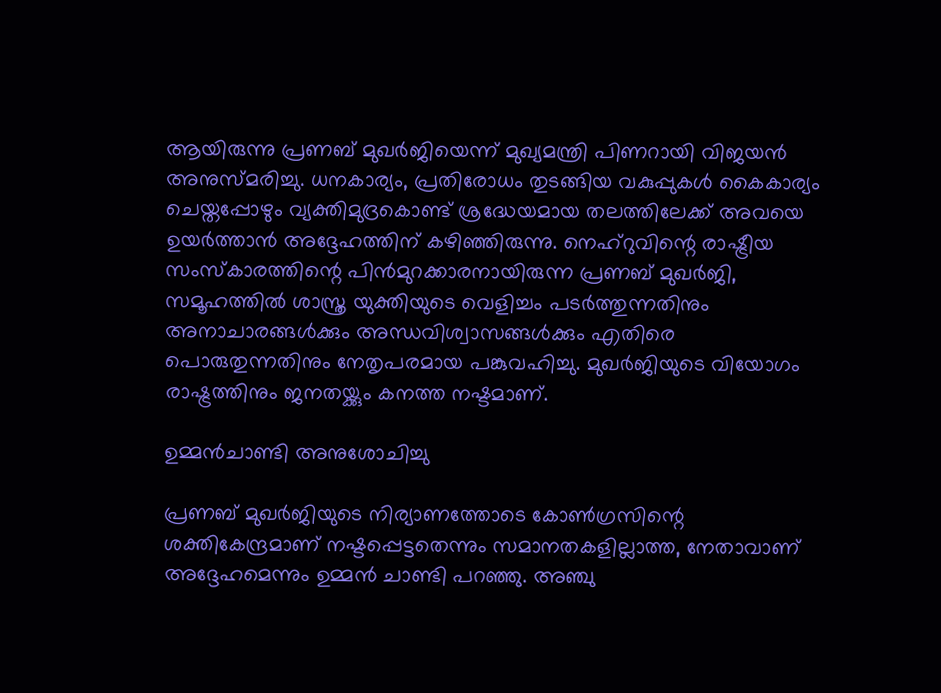ആയിരുന്നു പ്രണബ് മുഖർജിയെന്ന് മുഖ്യമന്ത്രി പിണറായി വിജയൻ അനുസ്മരിച്ചു. ധനകാര്യം, പ്രതിരോധം തുടങ്ങിയ വകുപ്പുകൾ കൈകാര്യം ചെയ്തപ്പോഴും വ്യക്തിമുദ്രകൊണ്ട് ശ്രദ്ധേയമായ തലത്തിലേക്ക് അവയെ ഉയർത്താൻ അദ്ദേഹത്തിന് കഴിഞ്ഞിരുന്നു. നെഹ്റുവിന്റെ രാഷ്ട്രീയ സംസ്കാരത്തിന്റെ പിൻമുറക്കാരനായിരുന്ന പ്രണബ് മുഖർജി, സമൂഹത്തിൽ ശാസ്ത്ര യുക്തിയുടെ വെളിച്ചം പടർത്തുന്നതിനും അനാചാരങ്ങൾക്കും അന്ധവിശ്വാസങ്ങൾക്കും എതിരെ പൊരുതുന്നതിനും നേതൃപരമായ പങ്കുവഹിച്ചു. മുഖർജിയുടെ വിയോഗം രാഷ്ട്രത്തിനും ജനതയ്ക്കും കനത്ത നഷ്ടമാണ്.

ഉമ്മൻചാണ്ടി അനുശോചിച്ചു

പ്രണബ് മുഖർജിയുടെ നിര്യാണത്തോടെ കോൺഗ്രസിന്റെ ശക്തികേന്ദ്രമാണ് നഷ്ടപ്പെട്ടതെന്നും സമാനതകളില്ലാത്ത, നേതാവാണ് അദ്ദേഹമെന്നും ഉമ്മൻ ചാണ്ടി പറഞ്ഞു. അഞ്ചു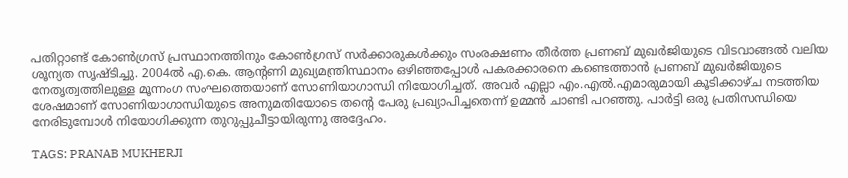പതിറ്റാണ്ട് കോൺഗ്രസ് പ്രസ്ഥാനത്തിനും കോൺഗ്രസ് സർക്കാരുകൾക്കും സംരക്ഷണം തീർത്ത പ്രണബ് മുഖർജിയുടെ വിടവാങ്ങൽ വലിയ ശൂന്യത സൃഷ്ടിച്ചു. 2004ൽ എ.കെ. ആന്റണി മുഖ്യമന്ത്രിസ്ഥാനം ഒഴിഞ്ഞപ്പോൾ പകരക്കാരനെ കണ്ടെത്താൻ പ്രണബ് മുഖർജിയുടെ നേതൃത്വത്തിലുള്ള മൂന്നംഗ സംഘത്തെയാണ് സോണിയാഗാന്ധി നിയോഗിച്ചത്. അവർ എല്ലാ എം.എൽ.എമാരുമായി കൂടിക്കാഴ്ച നടത്തിയ ശേഷമാണ് സോണിയാഗാന്ധിയുടെ അനുമതിയോടെ തന്റെ പേരു പ്രഖ്യാപിച്ചതെന്ന് ഉമ്മൻ ചാണ്ടി പറഞ്ഞു. പാർട്ടി ഒരു പ്രതിസന്ധിയെ നേരിടുമ്പോൾ നിയോഗിക്കുന്ന തുറുപ്പുചീട്ടായിരുന്നു അദ്ദേഹം.

TAGS: PRANAB MUKHERJI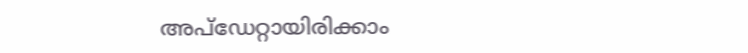അപ്ഡേറ്റായിരിക്കാം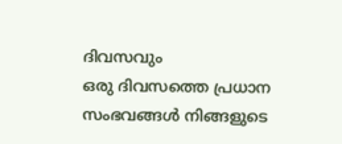ദിവസവും
ഒരു ദിവസത്തെ പ്രധാന സംഭവങ്ങൾ നിങ്ങളുടെ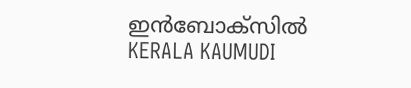ഇൻബോക്സിൽ
KERALA KAUMUDI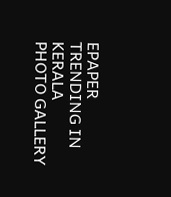EPAPER
TRENDING IN KERALA
PHOTO GALLERY